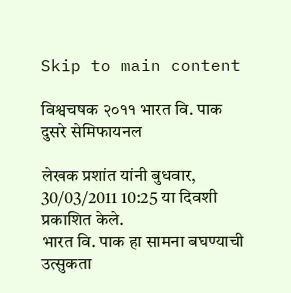Skip to main content

विश्वचषक २०११ भारत वि. पाक दुसरे सेमिफायनल

लेखक प्रशांत यांनी बुधवार, 30/03/2011 10:25 या दिवशी प्रकाशित केले.
भारत वि. पाक हा सामना बघण्याची उत्सुकता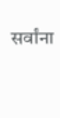सर्वांना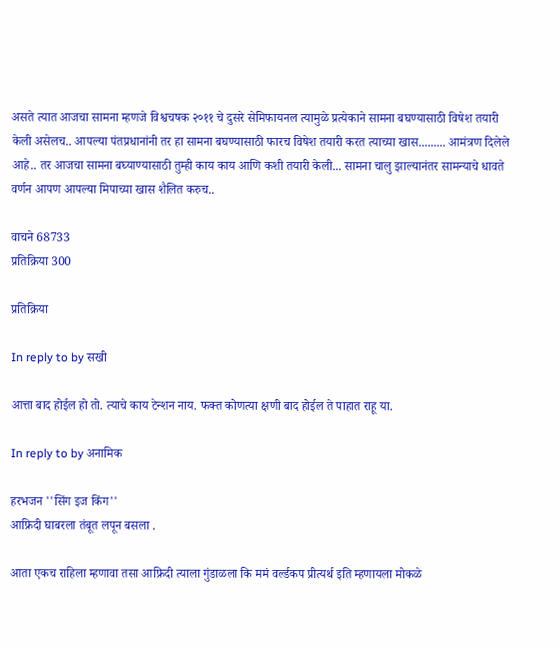असते त्यात आजचा सामना म्हणजे विश्वचषक २०११ चे दुसरे सेमिफायनल त्यामुळे प्रत्येकाने सामना बघण्यासाठी विषेश तयारी केली असेलच.. आपल्या पंतप्रधानांनी तर हा सामना बघण्यासाठी फारच विषेश तयारी करत त्याच्या खास......... आमंत्रण दिलेले आहे.. तर आजचा सामना बघ्याण्यासाठी तुम्ही काय काय आणि कशी तयारी केली... सामना चालु झाल्यानंतर सामन्याचे धावते वर्णन आपण आपल्या मिपाच्या खास शैलित करुच..

वाचने 68733
प्रतिक्रिया 300

प्रतिक्रिया

In reply to by सखी

आत्ता बाद होईल हो तो. त्याचे काय टेन्शन नाय. फक्त कोणत्या क्षणी बाद होईल ते पाहात राहू या.

In reply to by अनामिक

हरभजन ''सिंग इज किंग''
आफ्रिदी घाबरला तंबूत लपून बसला .

आता एकच राहिला म्हणावा तसा आफ्रिदी त्याला गुंडाळला कि ममं वर्ल्डकप प्रीत्यर्थ इति म्हणायला मोकळे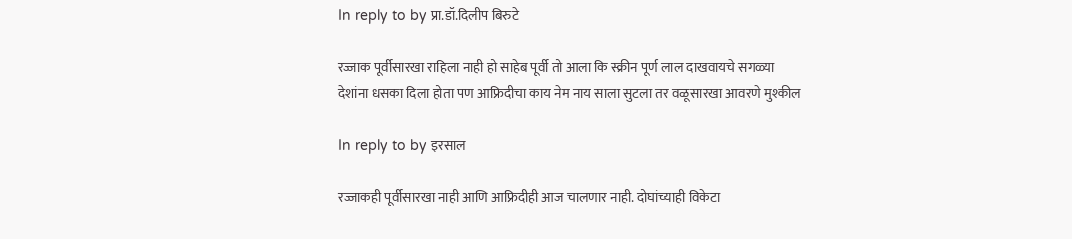In reply to by प्रा.डॉ.दिलीप बिरुटे

रज्जाक पूर्वीसारखा राहिला नाही हो साहेब पूर्वी तो आला कि स्क्रीन पूर्ण लाल दाखवायचे सगळ्या देशांना धसका दिला होता पण आफ्रिदीचा काय नेम नाय साला सुटला तर वळूसारखा आवरणे मुश्कील

In reply to by इरसाल

रज्जाकही पूर्वीसारखा नाही आणि आफ्रिदीही आज चालणार नाही. दोघांच्याही विकेटा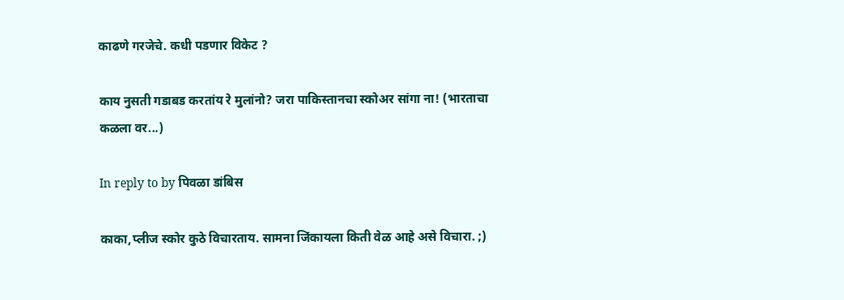काढणे गरजेचे. कधी पडणार विकेट ?

काय नुसती गडाबड करतांय रे मुलांनो? जरा पाकिस्तानचा स्कोअर सांगा ना! (भारताचा कळला वर...)

In reply to by पिवळा डांबिस

काका,प्लीज स्कोर कुठे विचारताय. सामना जिंकायला किती वेळ आहे असे विचारा. ;)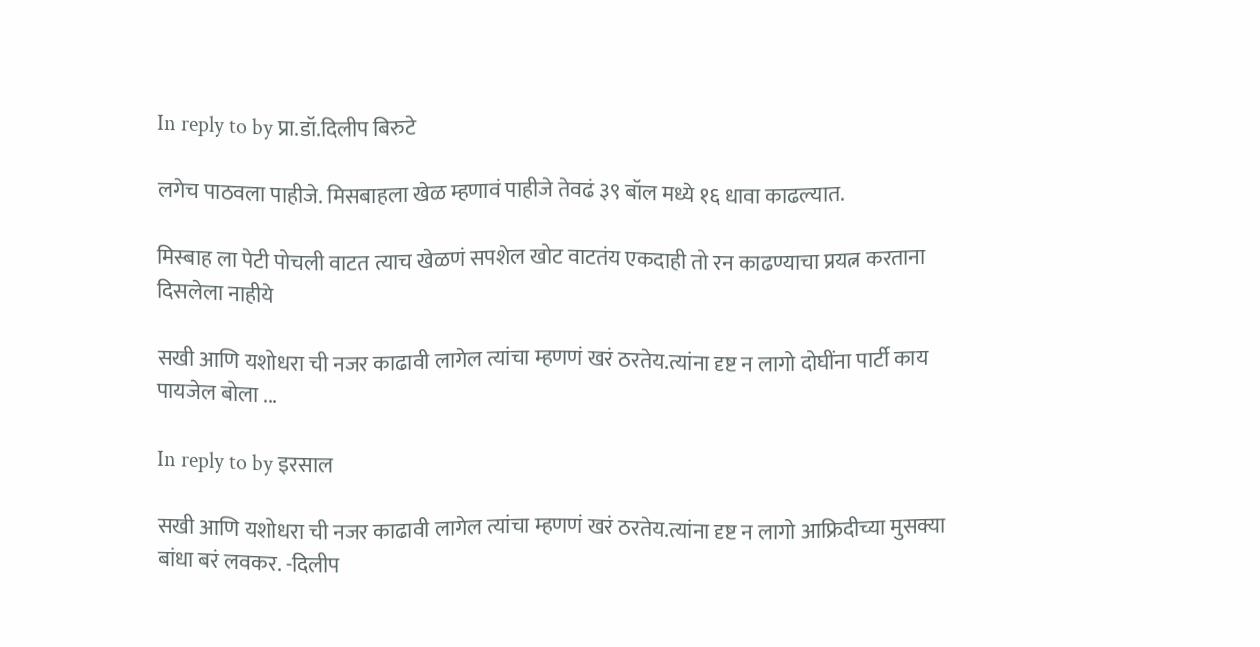In reply to by प्रा.डॉ.दिलीप बिरुटे

लगेच पाठवला पाहीजे. मिसबाहला खेळ म्हणावं पाहीजे तेवढं ३९ बॉल मध्ये १६ धावा काढल्यात.

मिस्बाह ला पेटी पोचली वाटत त्याच खेळणं सपशेल खोट वाटतंय एकदाही तो रन काढण्याचा प्रयत्न करताना दिसलेला नाहीये

सखी आणि यशोधरा ची नजर काढावी लागेल त्यांचा म्हणणं खरं ठरतेय.त्यांना दृष्ट न लागो दोघींना पार्टी काय पायजेल बोला ...

In reply to by इरसाल

सखी आणि यशोधरा ची नजर काढावी लागेल त्यांचा म्हणणं खरं ठरतेय.त्यांना दृष्ट न लागो आफ्रिदीच्या मुसक्या बांधा बरं लवकर. -दिलीप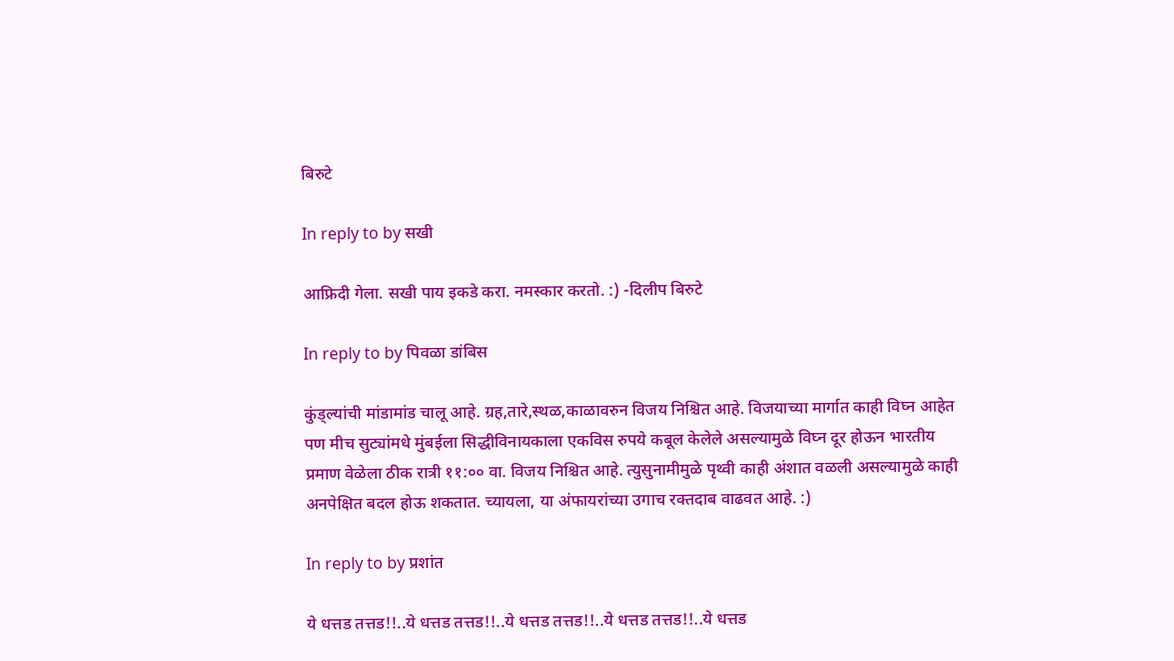बिरुटे

In reply to by सखी

आफ्रिदी गेला. सखी पाय इकडे करा. नमस्कार करतो. :) -दिलीप बिरुटे

In reply to by पिवळा डांबिस

कुंड्ल्यांची मांडामांड चालू आहे. ग्रह,तारे,स्थळ,काळावरुन विजय निश्चित आहे. विजयाच्या मार्गात काही विघ्न आहेत पण मीच सुट्यांमधे मुंबईला सिद्धीविनायकाला एकविस रुपये कबूल केलेले असल्यामुळे विघ्न दूर होऊन भारतीय प्रमाण वेळेला ठीक रात्री ११:०० वा. विजय निश्चित आहे. त्युसुनामीमुळे पृथ्वी काही अंशात वळली असल्यामुळे काही अनपेक्षित बदल होऊ शकतात. च्यायला, या अंफायरांच्या उगाच रक्तदाब वाढवत आहे. :)

In reply to by प्रशांत

ये धत्तड तत्तड!!..ये धत्तड तत्तड!!..ये धत्तड तत्तड!!..ये धत्तड तत्तड!!..ये धत्तड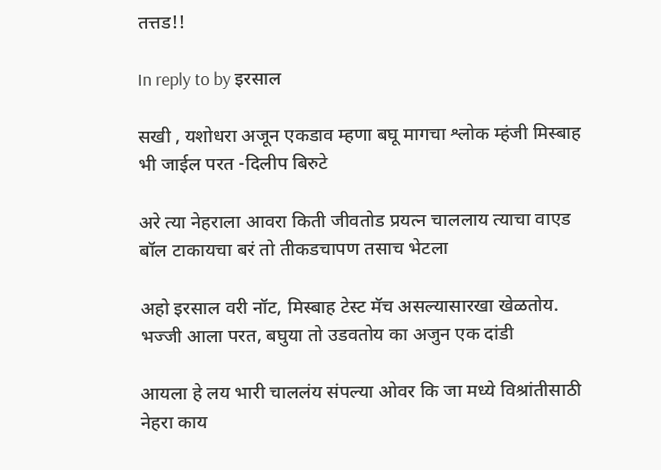तत्तड!!

In reply to by इरसाल

सखी , यशोधरा अजून एकडाव म्हणा बघू मागचा श्लोक म्हंजी मिस्बाह भी जाईल परत -दिलीप बिरुटे

अरे त्या नेहराला आवरा किती जीवतोड प्रयत्न चाललाय त्याचा वाएड बॉल टाकायचा बरं तो तीकडचापण तसाच भेटला

अहो इरसाल वरी नॉट, मिस्बाह टेस्ट मॅच असल्यासारखा खेळतोय. भज्जी आला परत, बघुया तो उडवतोय का अजुन एक दांडी

आयला हे लय भारी चाललंय संपल्या ओवर कि जा मध्ये विश्रांतीसाठी नेहरा काय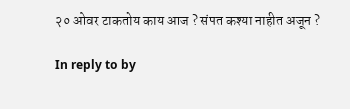२० ओवर टाकतोय काय आज ? संपत कश्या नाहीत अजून ?

In reply to by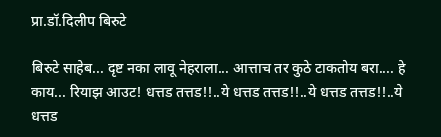प्रा.डॉ.दिलीप बिरुटे

बिरुटे साहेब... दृष्ट नका लावू नेहराला... आत्ताच तर कुठे टाकतोय बरा.... हे काय... रियाझ आउट! धत्तड तत्तड!!..ये धत्तड तत्तड!!..ये धत्तड तत्तड!!..ये धत्तड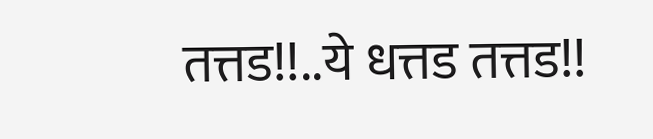तत्तड!!..ये धत्तड तत्तड!!